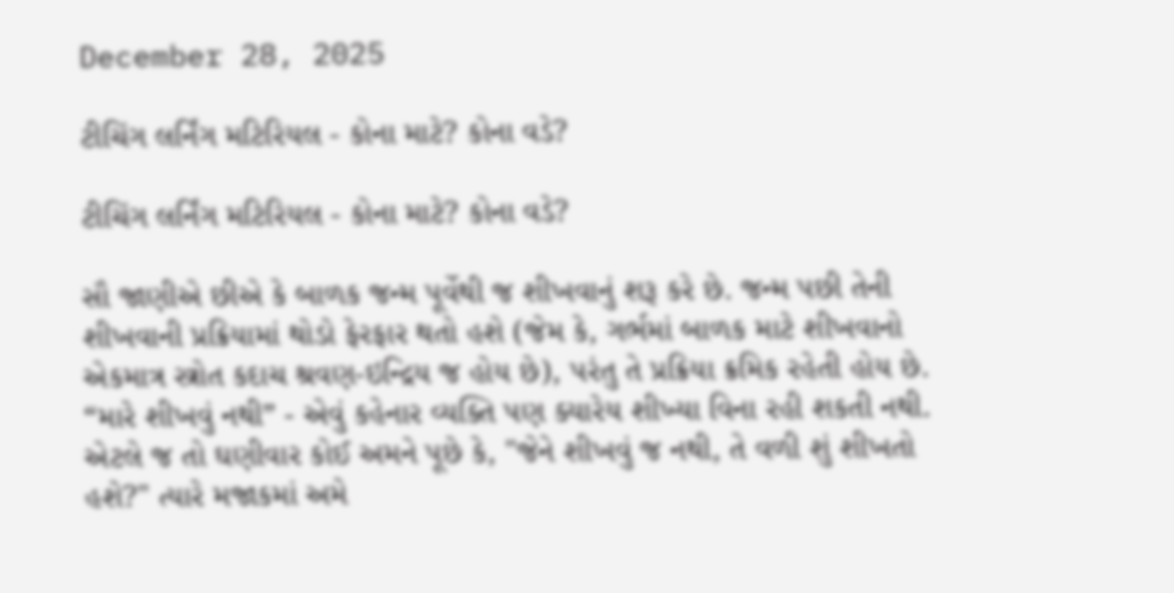December 28, 2025

ટીચિંગ લર્નિંગ મટિરિયલ - કોના માટે? કોના વડે?

ટીચિંગ લર્નિંગ મટિરિયલ - કોના માટે? કોના વડે?

સૌ જાણીએ છીએ કે બાળક જન્મ પૂર્વેથી જ શીખવાનું શરૂ કરે છે. જન્મ પછી તેની શીખવાની પ્રક્રિયામાં થોડો ફેરફાર થતો હશે (જેમ કે, ગર્ભમાં બાળક માટે શીખવાનો એકમાત્ર સ્ત્રોત કદાચ શ્રવણ-ઇન્દ્રિય જ હોય છે), પરંતુ તે પ્રક્રિયા ક્રમિક રહેતી હોય છે. “મારે શીખવું નથી” - એવું કહેનાર વ્યક્તિ પણ ક્યારેય શીખ્યા વિના રહી શકતી નથી. એટલે જ તો ઘણીવાર કોઈ અમને પૂછે કે, "જેને શીખવું જ નથી, તે વળી શું શીખતો હશે?" ત્યારે મજાકમાં અમે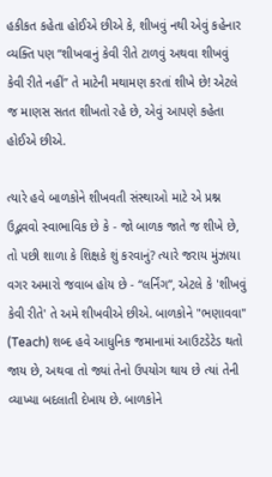હકીકત કહેતા હોઈએ છીએ કે, શીખવું નથી એવું કહેનાર વ્યક્તિ પણ “શીખવાનું કેવી રીતે ટાળવું અથવા શીખવું કેવી રીતે નહીં” તે માટેની મથામણ કરતાં શીખે છે! એટલે જ માણસ સતત શીખતો રહે છે, એવું આપણે કહેતા હોઈએ છીએ.

ત્યારે હવે બાળકોને શીખવતી સંસ્થાઓ માટે એ પ્રશ્ન ઉદ્ભવવો સ્વાભાવિક છે કે - જો બાળક જાતે જ શીખે છે, તો પછી શાળા કે શિક્ષકે શું કરવાનું? ત્યારે જરાય મુંઝાયા વગર અમારો જવાબ હોય છે - “લર્નિંગ”, એટલે કે 'શીખવું કેવી રીતે' તે અમે શીખવીએ છીએ. બાળકોને "ભણાવવા" (Teach) શબ્દ હવે આધુનિક જમાનામાં આઉટડેટેડ થતો જાય છે, અથવા તો જ્યાં તેનો ઉપયોગ થાય છે ત્યાં તેની વ્યાખ્યા બદલાતી દેખાય છે. બાળકોને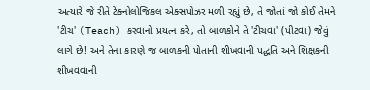અત્યારે જે રીતે ટેક્નોલોજિકલ એક્સપોઝર મળી રહ્યું છે, તે જોતાં જો કોઈ તેમને 'ટીચ' (Teach) કરવાનો પ્રયત્ન કરે, તો બાળકોને તે 'ટીચવા' (પીટવા) જેવું લાગે છે! અને તેના કારણે જ બાળકની પોતાની શીખવાની પદ્ધતિ અને શિક્ષકની શીખવવાની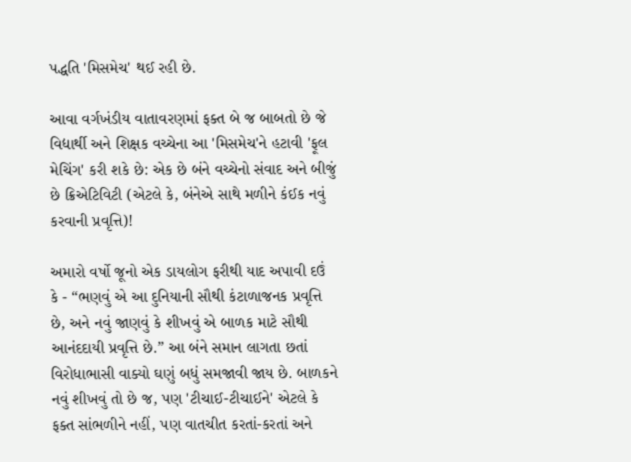પદ્ધતિ 'મિસમેચ' થઈ રહી છે.

આવા વર્ગખંડીય વાતાવરણમાં ફક્ત બે જ બાબતો છે જે વિદ્યાર્થી અને શિક્ષક વચ્ચેના આ 'મિસમેચ'ને હટાવી 'ફૂલ મેચિંગ' કરી શકે છે: એક છે બંને વચ્ચેનો સંવાદ અને બીજું છે ક્રિએટિવિટી (એટલે કે, બંનેએ સાથે મળીને કંઈક નવું કરવાની પ્રવૃત્તિ)!

અમારો વર્ષો જૂનો એક ડાયલોગ ફરીથી યાદ અપાવી દઉં કે - “ભણવું એ આ દુનિયાની સૌથી કંટાળાજનક પ્રવૃત્તિ છે, અને નવું જાણવું કે શીખવું એ બાળક માટે સૌથી આનંદદાયી પ્રવૃત્તિ છે.” આ બંને સમાન લાગતા છતાં વિરોધાભાસી વાક્યો ઘણું બધું સમજાવી જાય છે. બાળકને નવું શીખવું તો છે જ, પણ 'ટીચાઈ-ટીચાઈને' એટલે કે ફક્ત સાંભળીને નહીં, પણ વાતચીત કરતાં-કરતાં અને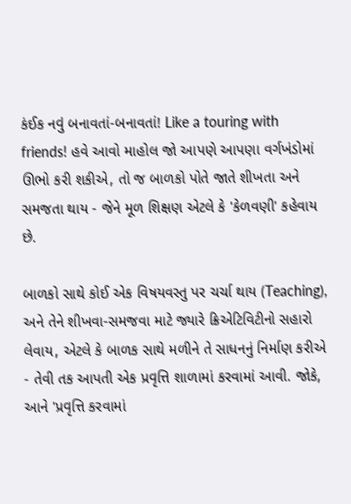કંઈક નવું બનાવતાં-બનાવતાં! Like a touring with friends! હવે આવો માહોલ જો આપણે આપણા વર્ગખંડોમાં ઊભો કરી શકીએ, તો જ બાળકો પોતે જાતે શીખતા અને સમજતા થાય - જેને મૂળ શિક્ષણ એટલે કે 'કેળવણી' કહેવાય છે.

બાળકો સાથે કોઈ એક વિષયવસ્તુ પર ચર્ચા થાય (Teaching), અને તેને શીખવા-સમજવા માટે જ્યારે ક્રિએટિવિટીનો સહારો લેવાય, એટલે કે બાળક સાથે મળીને તે સાધનનું નિર્માણ કરીએ - તેવી તક આપતી એક પ્રવૃત્તિ શાળામાં કરવામાં આવી. જોકે, આને 'પ્રવૃત્તિ કરવામાં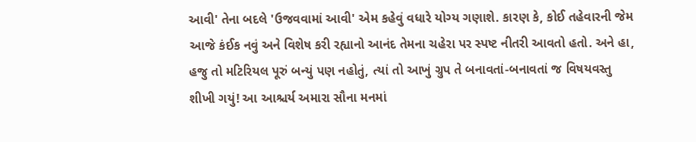આવી' તેના બદલે 'ઉજવવામાં આવી' એમ કહેવું વધારે યોગ્ય ગણાશે. કારણ કે, કોઈ તહેવારની જેમ આજે કંઈક નવું અને વિશેષ કરી રહ્યાનો આનંદ તેમના ચહેરા પર સ્પષ્ટ નીતરી આવતો હતો. અને હા, હજુ તો મટિરિયલ પૂરું બન્યું પણ નહોતું, ત્યાં તો આખું ગ્રુપ તે બનાવતાં-બનાવતાં જ વિષયવસ્તુ શીખી ગયું! આ આશ્ચર્ય અમારા સૌના મનમાં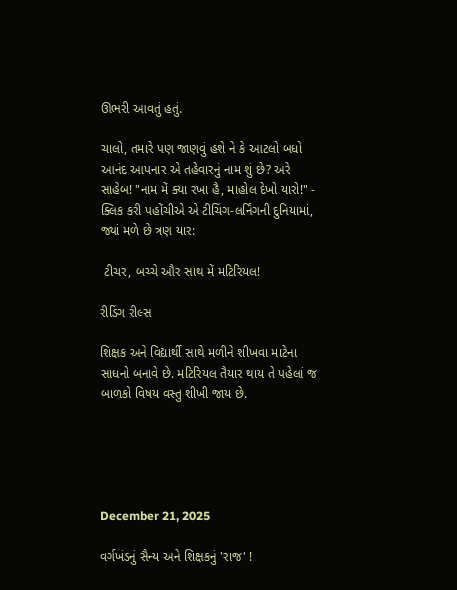ઊભરી આવતું હતું.

ચાલો, તમારે પણ જાણવું હશે ને કે આટલો બધો આનંદ આપનાર એ તહેવારનું નામ શું છે? અરે સાહેબ! "નામ મેં ક્યા રખા હૈ, માહોલ દેખો યારો!" - ક્લિક કરી પહોંચીએ એ ટીચિંગ-લર્નિંગની દુનિયામાં, જ્યાં મળે છે ત્રણ યાર:

 ટીચર, બચ્ચે ઔર સાથ મેં મટિરિયલ!

રીડિંગ રીલ્સ

શિક્ષક અને વિદ્યાર્થી સાથે મળીને શીખવા માટેના સાધનો બનાવે છે. મટિરિયલ તૈયાર થાય તે પહેલાં જ બાળકો વિષય વસ્તુ શીખી જાય છે.





December 21, 2025

વર્ગખંડનું સૈન્ય અને શિક્ષકનું 'રાજ' !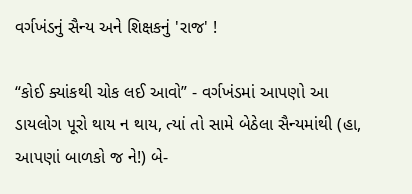વર્ગખંડનું સૈન્ય અને શિક્ષકનું 'રાજ' !

“કોઈ ક્યાંકથી ચોક લઈ આવો” - વર્ગખંડમાં આપણો આ ડાયલોગ પૂરો થાય ન થાય, ત્યાં તો સામે બેઠેલા સૈન્યમાંથી (હા, આપણાં બાળકો જ ને!) બે-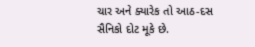ચાર અને ક્યારેક તો આઠ-દસ સૈનિકો દોટ મૂકે છે.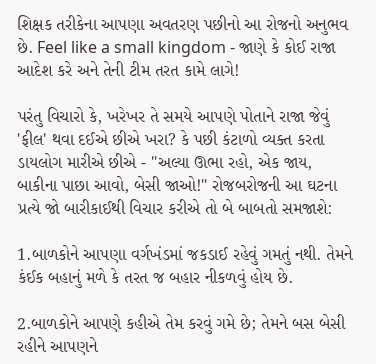શિક્ષક તરીકેના આપણા અવતરણ પછીનો આ રોજનો અનુભવ છે. Feel like a small kingdom - જાણે કે કોઈ રાજા આદેશ કરે અને તેની ટીમ તરત કામે લાગે!

પરંતુ વિચારો કે, ખરેખર તે સમયે આપણે પોતાને રાજા જેવું 'ફીલ' થવા દઈએ છીએ ખરા? કે પછી કંટાળો વ્યક્ત કરતા ડાયલોગ મારીએ છીએ - "અલ્યા ઊભા રહો, એક જાય, બાકીના પાછા આવો, બેસી જાઓ!" રોજબરોજની આ ઘટના પ્રત્યે જો બારીકાઈથી વિચાર કરીએ તો બે બાબતો સમજાશે:

1.બાળકોને આપણા વર્ગખંડમાં જકડાઈ રહેવું ગમતું નથી. તેમને કંઈક બહાનું મળે કે તરત જ બહાર નીકળવું હોય છે.

2.બાળકોને આપણે કહીએ તેમ કરવું ગમે છે; તેમને બસ બેસી રહીને આપણને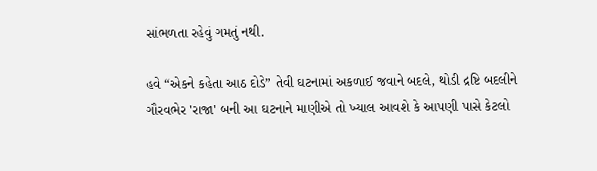સાંભળતા રહેવું ગમતું નથી.

હવે “એકને કહેતા આઠ દોડે” તેવી ઘટનામાં અકળાઈ જવાને બદલે, થોડી દ્રષ્ટિ બદલીને ગૌરવભેર 'રાજા' બની આ ઘટનાને માણીએ તો ખ્યાલ આવશે કે આપણી પાસે કેટલો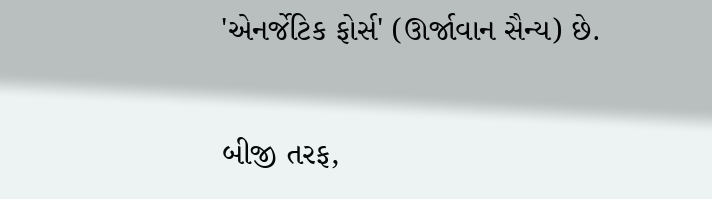'એનર્જેટિક ફોર્સ' (ઊર્જાવાન સૈન્ય) છે.

બીજી તરફ,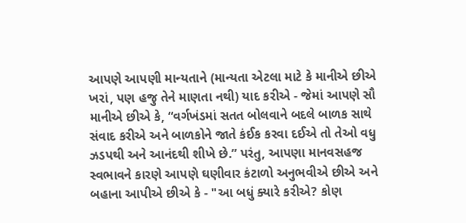આપણે આપણી માન્યતાને (માન્યતા એટલા માટે કે માનીએ છીએ ખરાં, પણ હજુ તેને માણતા નથી) યાદ કરીએ - જેમાં આપણે સૌ માનીએ છીએ કે, “વર્ગખંડમાં સતત બોલવાને બદલે બાળક સાથે સંવાદ કરીએ અને બાળકોને જાતે કંઈક કરવા દઈએ તો તેઓ વધુ ઝડપથી અને આનંદથી શીખે છે.” પરંતુ, આપણા માનવસહજ સ્વભાવને કારણે આપણે ઘણીવાર કંટાળો અનુભવીએ છીએ અને બહાના આપીએ છીએ કે - "આ બધું ક્યારે કરીએ? કોણ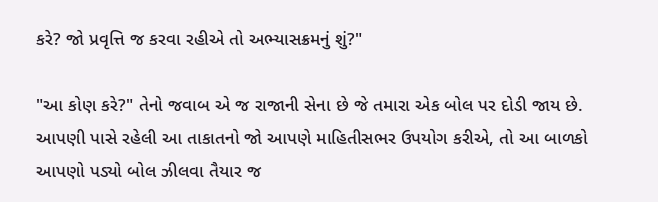કરે? જો પ્રવૃત્તિ જ કરવા રહીએ તો અભ્યાસક્રમનું શું?"

"આ કોણ કરે?" તેનો જવાબ એ જ રાજાની સેના છે જે તમારા એક બોલ પર દોડી જાય છે. આપણી પાસે રહેલી આ તાકાતનો જો આપણે માહિતીસભર ઉપયોગ કરીએ, તો આ બાળકો આપણો પડ્યો બોલ ઝીલવા તૈયાર જ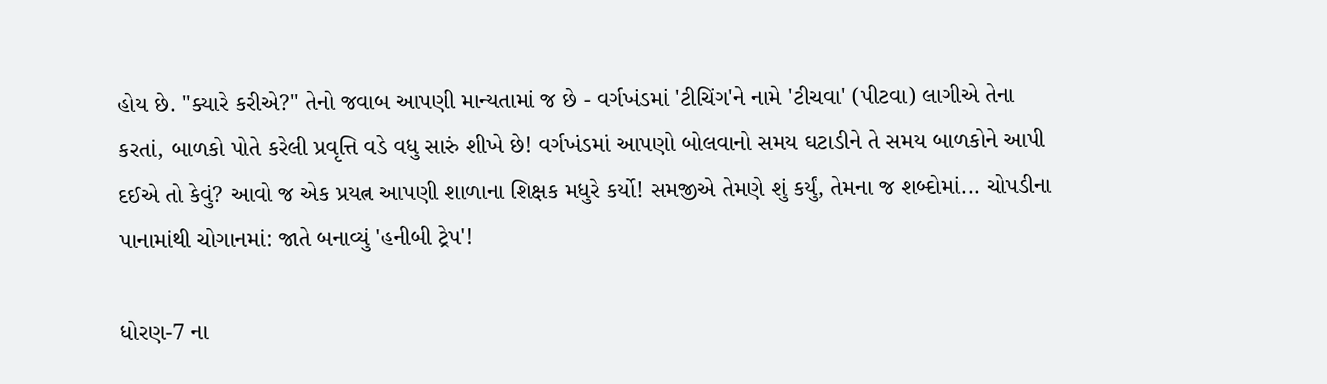હોય છે. "ક્યારે કરીએ?" તેનો જવાબ આપણી માન્યતામાં જ છે - વર્ગખંડમાં 'ટીચિંગ'ને નામે 'ટીચવા' (પીટવા) લાગીએ તેના કરતાં, બાળકો પોતે કરેલી પ્રવૃત્તિ વડે વધુ સારું શીખે છે! વર્ગખંડમાં આપણો બોલવાનો સમય ઘટાડીને તે સમય બાળકોને આપી દઈએ તો કેવું? આવો જ એક પ્રયત્ન આપણી શાળાના શિક્ષક મધુરે કર્યો! સમજીએ તેમણે શું કર્યું, તેમના જ શબ્દોમાં... ચોપડીના પાનામાંથી ચોગાનમાં: જાતે બનાવ્યું 'હનીબી ટ્રેપ'!

ધોરણ-7 ના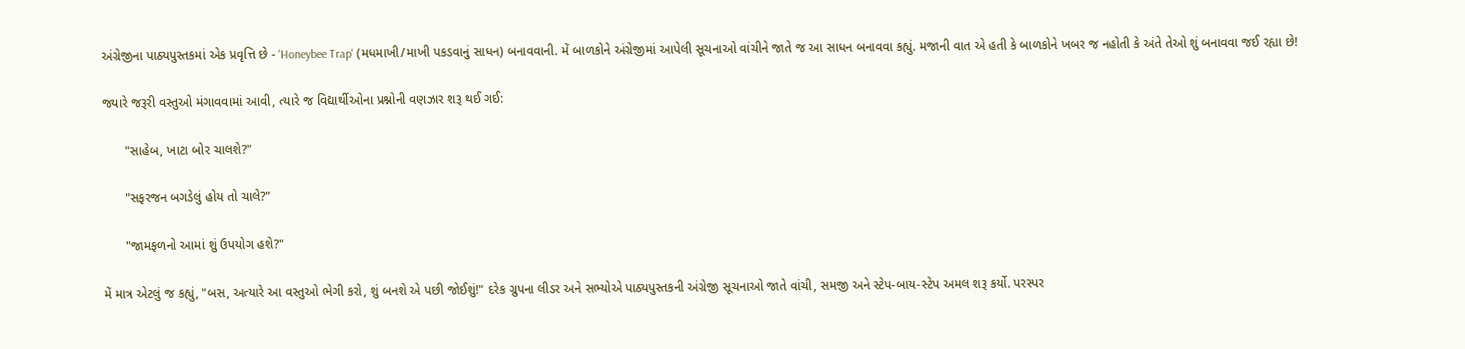અંગ્રેજીના પાઠ્યપુસ્તકમાં એક પ્રવૃત્તિ છે - 'Honeybee Trap' (મધમાખી/માખી પકડવાનું સાધન) બનાવવાની. મેં બાળકોને અંગ્રેજીમાં આપેલી સૂચનાઓ વાંચીને જાતે જ આ સાધન બનાવવા કહ્યું. મજાની વાત એ હતી કે બાળકોને ખબર જ નહોતી કે અંતે તેઓ શું બનાવવા જઈ રહ્યા છે!

જ્યારે જરૂરી વસ્તુઓ મંગાવવામાં આવી, ત્યારે જ વિદ્યાર્થીઓના પ્રશ્નોની વણઝાર શરૂ થઈ ગઈ:

      "સાહેબ, ખાટા બોર ચાલશે?"

      "સફરજન બગડેલું હોય તો ચાલે?"

      "જામફળનો આમાં શું ઉપયોગ હશે?"

મેં માત્ર એટલું જ કહ્યું, "બસ, અત્યારે આ વસ્તુઓ ભેગી કરો, શું બનશે એ પછી જોઈશું!" દરેક ગ્રુપના લીડર અને સભ્યોએ પાઠ્યપુસ્તકની અંગ્રેજી સૂચનાઓ જાતે વાંચી, સમજી અને સ્ટેપ-બાય-સ્ટેપ અમલ શરૂ કર્યો. પરસ્પર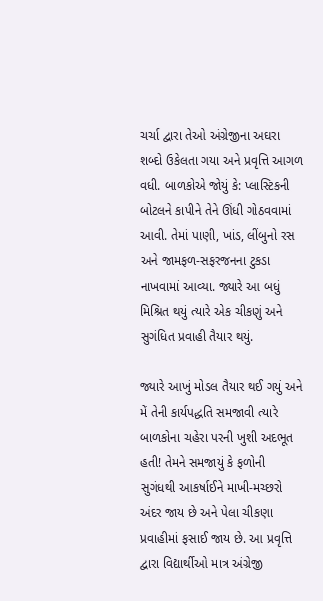ચર્ચા દ્વારા તેઓ અંગ્રેજીના અઘરા શબ્દો ઉકેલતા ગયા અને પ્રવૃત્તિ આગળ વધી. બાળકોએ જોયું કે: પ્લાસ્ટિકની બોટલને કાપીને તેને ઊંધી ગોઠવવામાં આવી. તેમાં પાણી, ખાંડ, લીંબુનો રસ અને જામફળ-સફરજનના ટુકડા નાખવામાં આવ્યા. જ્યારે આ બધું મિશ્રિત થયું ત્યારે એક ચીકણું અને સુગંધિત પ્રવાહી તૈયાર થયું.

જ્યારે આખું મોડલ તૈયાર થઈ ગયું અને મેં તેની કાર્યપદ્ધતિ સમજાવી ત્યારે બાળકોના ચહેરા પરની ખુશી અદભૂત હતી! તેમને સમજાયું કે ફળોની સુગંધથી આકર્ષાઈને માખી-મચ્છરો અંદર જાય છે અને પેલા ચીકણા પ્રવાહીમાં ફસાઈ જાય છે. આ પ્રવૃત્તિ દ્વારા વિદ્યાર્થીઓ માત્ર અંગ્રેજી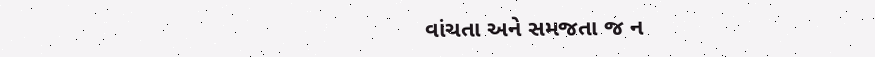વાંચતા અને સમજતા જ ન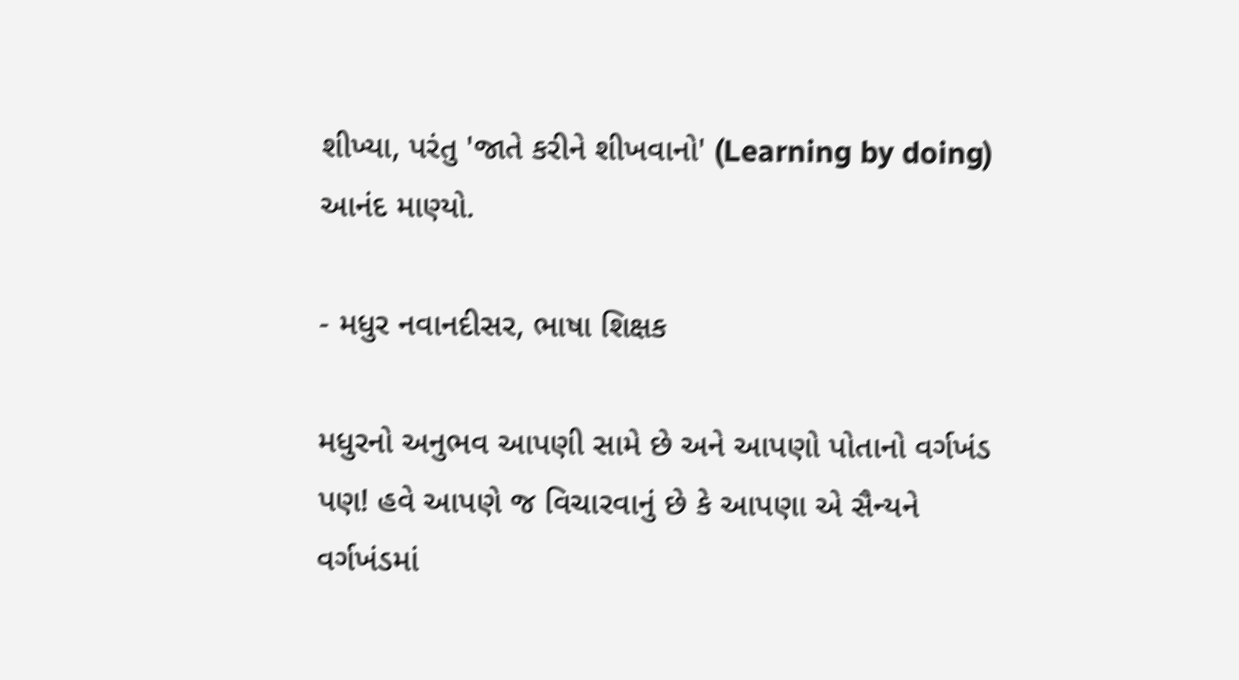શીખ્યા, પરંતુ 'જાતે કરીને શીખવાનો' (Learning by doing) આનંદ માણ્યો.

- મધુર નવાનદીસર, ભાષા શિક્ષક

મધુરનો અનુભવ આપણી સામે છે અને આપણો પોતાનો વર્ગખંડ પણ! હવે આપણે જ વિચારવાનું છે કે આપણા એ સૈન્યને વર્ગખંડમાં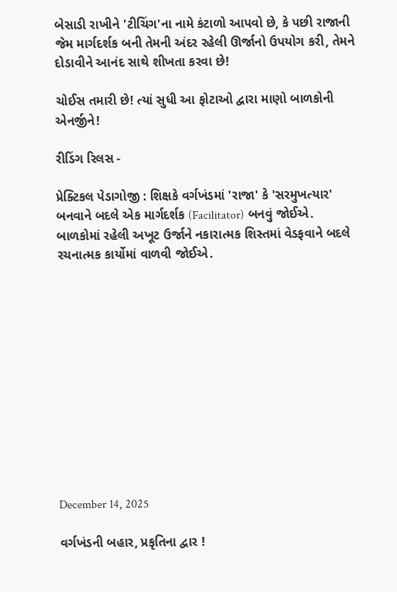બેસાડી રાખીને 'ટીચિંગ'ના નામે કંટાળો આપવો છે, કે પછી રાજાની જેમ માર્ગદર્શક બની તેમની અંદર રહેલી ઊર્જાનો ઉપયોગ કરી, તેમને દોડાવીને આનંદ સાથે શીખતા કરવા છે!

ચોઈસ તમારી છે! ત્યાં સુધી આ ફોટાઓ દ્વારા માણો બાળકોની એનર્જીને!

રીડિંગ રિલસ -

પ્રેક્ટિકલ પેડાગોજી : શિક્ષકે વર્ગખંડમાં 'રાજા' કે 'સરમુખત્યાર' બનવાને બદલે એક માર્ગદર્શક (Facilitator) બનવું જોઈએ. બાળકોમાં રહેલી અખૂટ ઉર્જાને નકારાત્મક શિસ્તમાં વેડફવાને બદલે રચનાત્મક કાર્યોમાં વાળવી જોઈએ.












December 14, 2025

વર્ગખંડની બહાર, પ્રકૃતિના દ્વાર !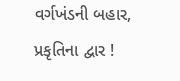વર્ગખંડની બહાર, પ્રકૃતિના દ્વાર !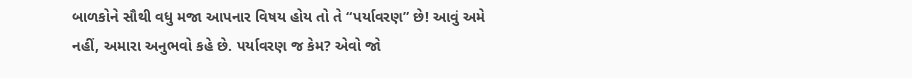બાળકોને સૌથી વધુ મજા આપનાર વિષય હોય તો તે “પર્યાવરણ” છે! આવું અમે નહીં, અમારા અનુભવો કહે છે. પર્યાવરણ જ કેમ? એવો જો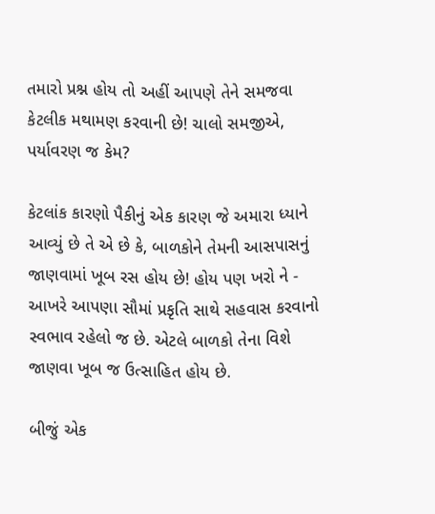તમારો પ્રશ્ન હોય તો અહીં આપણે તેને સમજવા કેટલીક મથામણ કરવાની છે! ચાલો સમજીએ, પર્યાવરણ જ કેમ?

કેટલાંક કારણો પૈકીનું એક કારણ જે અમારા ધ્યાને આવ્યું છે તે એ છે કે, બાળકોને તેમની આસપાસનું જાણવામાં ખૂબ રસ હોય છે! હોય પણ ખરો ને - આખરે આપણા સૌમાં પ્રકૃતિ સાથે સહવાસ કરવાનો સ્વભાવ રહેલો જ છે. એટલે બાળકો તેના વિશે જાણવા ખૂબ જ ઉત્સાહિત હોય છે.

બીજું એક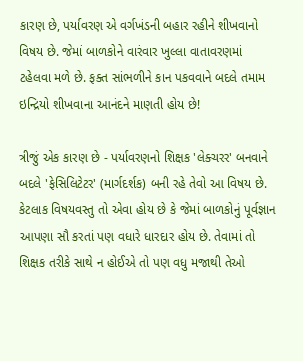કારણ છે, પર્યાવરણ એ વર્ગખંડની બહાર રહીને શીખવાનો વિષય છે. જેમાં બાળકોને વારંવાર ખુલ્લા વાતાવરણમાં ટહેલવા મળે છે. ફક્ત સાંભળીને કાન પકવવાને બદલે તમામ ઇન્દ્રિયો શીખવાના આનંદને માણતી હોય છે!

ત્રીજું એક કારણ છે - પર્યાવરણનો શિક્ષક 'લેક્ચરર' બનવાને બદલે 'ફેસિલિટેટર' (માર્ગદર્શક) બની રહે તેવો આ વિષય છે. કેટલાક વિષયવસ્તુ તો એવા હોય છે કે જેમાં બાળકોનું પૂર્વજ્ઞાન આપણા સૌ કરતાં પણ વધારે ધારદાર હોય છે. તેવામાં તો શિક્ષક તરીકે સાથે ન હોઈએ તો પણ વધુ મજાથી તેઓ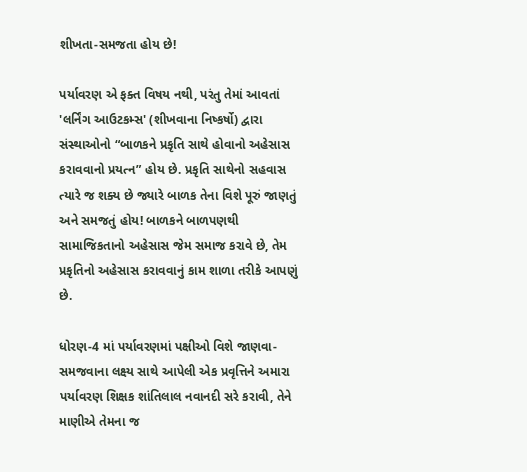શીખતા-સમજતા હોય છે!

પર્યાવરણ એ ફક્ત વિષય નથી, પરંતુ તેમાં આવતાં 'લર્નિંગ આઉટકમ્સ' (શીખવાના નિષ્કર્ષો) દ્વારા સંસ્થાઓનો “બાળકને પ્રકૃતિ સાથે હોવાનો અહેસાસ કરાવવાનો પ્રયત્ન” હોય છે. પ્રકૃતિ સાથેનો સહવાસ ત્યારે જ શક્ય છે જ્યારે બાળક તેના વિશે પૂરું જાણતું અને સમજતું હોય! બાળકને બાળપણથી સામાજિકતાનો અહેસાસ જેમ સમાજ કરાવે છે, તેમ પ્રકૃતિનો અહેસાસ કરાવવાનું કામ શાળા તરીકે આપણું છે.

ધોરણ-4 માં પર્યાવરણમાં પક્ષીઓ વિશે જાણવા-સમજવાના લક્ષ્ય સાથે આપેલી એક પ્રવૃત્તિને અમારા પર્યાવરણ શિક્ષક શાંતિલાલ નવાનદી સરે કરાવી, તેને માણીએ તેમના જ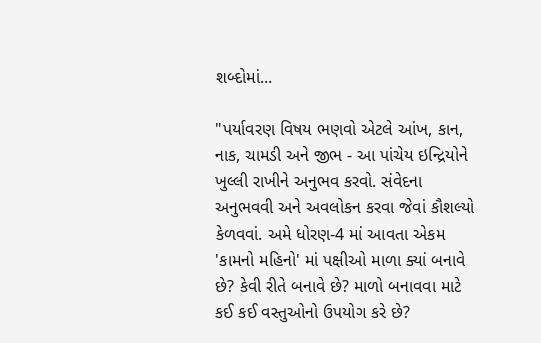શબ્દોમાં...

"પર્યાવરણ વિષય ભણવો એટલે આંખ, કાન, નાક, ચામડી અને જીભ - આ પાંચેય ઇન્દ્રિયોને ખુલ્લી રાખીને અનુભવ કરવો. સંવેદના અનુભવવી અને અવલોકન કરવા જેવાં કૌશલ્યો કેળવવાં. અમે ધોરણ-4 માં આવતા એકમ 'કામનો મહિનો' માં પક્ષીઓ માળા ક્યાં બનાવે છે? કેવી રીતે બનાવે છે? માળો બનાવવા માટે કઈ કઈ વસ્તુઓનો ઉપયોગ કરે છે?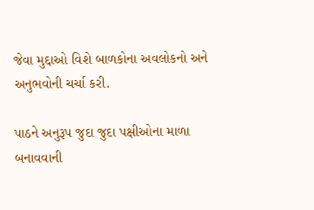જેવા મુદ્દાઓ વિશે બાળકોના અવલોકનો અને અનુભવોની ચર્ચા કરી.

પાઠને અનુરૂપ જુદા જુદા પક્ષીઓના માળા બનાવવાની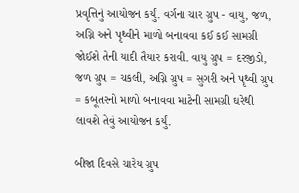પ્રવૃત્તિનું આયોજન કર્યું. વર્ગના ચાર ગ્રુપ - વાયુ, જળ, અગ્નિ અને પૃથ્વીને માળો બનાવવા કઈ કઈ સામગ્રી જોઈશે તેની યાદી તૈયાર કરાવી. વાયુ ગ્રુપ = દરજીડો, જળ ગ્રુપ = ચકલી, અગ્નિ ગ્રુપ = સુગરી અને પૃથ્વી ગ્રુપ = કબૂતરનો માળો બનાવવા માટેની સામગ્રી ઘરેથી લાવશે તેવું આયોજન કર્યું.

બીજા દિવસે ચારેય ગ્રુપ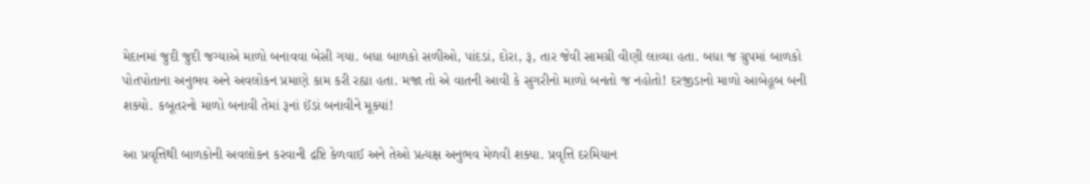મેદાનમાં જુદી જુદી જગ્યાએ માળો બનાવવા બેસી ગયા. બધા બાળકો સળીઓ, પાંદડાં, દોરા, રૂ, તાર જેવી સામગ્રી વીણી લાવ્યા હતા. બધા જ ગ્રુપમાં બાળકો પોતપોતાના અનુભવ અને અવલોકન પ્રમાણે કામ કરી રહ્યા હતા. મજા તો એ વાતની આવી કે સુગરીનો માળો બનતો જ નહોતો! દરજીડાનો માળો આબેહૂબ બની શક્યો. કબૂતરનો માળો બનાવી તેમાં રૂનાં ઈંડાં બનાવીને મૂક્યાં!

આ પ્રવૃત્તિથી બાળકોની અવલોકન કરવાની દ્રષ્ટિ કેળવાઈ અને તેઓ પ્રત્યક્ષ અનુભવ મેળવી શક્યા. પ્રવૃત્તિ દરમિયાન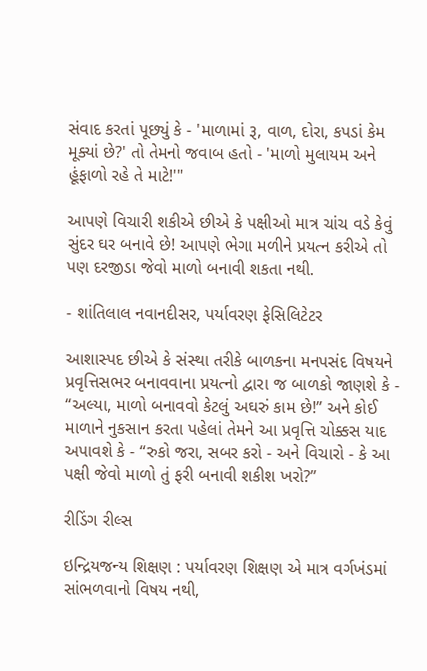સંવાદ કરતાં પૂછ્યું કે - 'માળામાં રૂ, વાળ, દોરા, કપડાં કેમ મૂક્યાં છે?' તો તેમનો જવાબ હતો - 'માળો મુલાયમ અને હૂંફાળો રહે તે માટે!'"

આપણે વિચારી શકીએ છીએ કે પક્ષીઓ માત્ર ચાંચ વડે કેવું સુંદર ઘર બનાવે છે! આપણે ભેગા મળીને પ્રયત્ન કરીએ તો પણ દરજીડા જેવો માળો બનાવી શકતા નથી.

- શાંતિલાલ નવાનદીસર, પર્યાવરણ ફેસિલિટેટર

આશાસ્પદ છીએ કે સંસ્થા તરીકે બાળકના મનપસંદ વિષયને પ્રવૃત્તિસભર બનાવવાના પ્રયત્નો દ્વારા જ બાળકો જાણશે કે - “અલ્યા, માળો બનાવવો કેટલું અઘરું કામ છે!” અને કોઈ માળાને નુકસાન કરતા પહેલાં તેમને આ પ્રવૃત્તિ ચોક્કસ યાદ અપાવશે કે - “રુકો જરા, સબર કરો - અને વિચારો - કે આ પક્ષી જેવો માળો તું ફરી બનાવી શકીશ ખરો?”

રીડિંગ રીલ્સ

ઇન્દ્રિયજન્ય શિક્ષણ : પર્યાવરણ શિક્ષણ એ માત્ર વર્ગખંડમાં સાંભળવાનો વિષય નથી,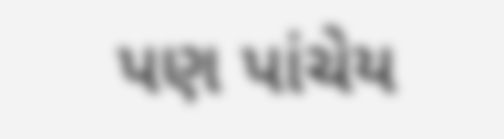પણ પાંચેય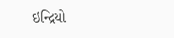ઇન્દ્રિયો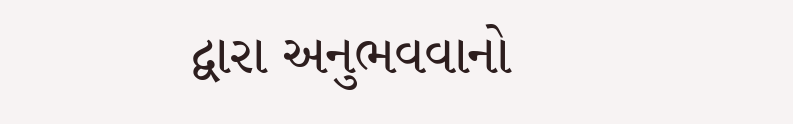દ્વારા અનુભવવાનો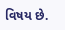વિષય છે.